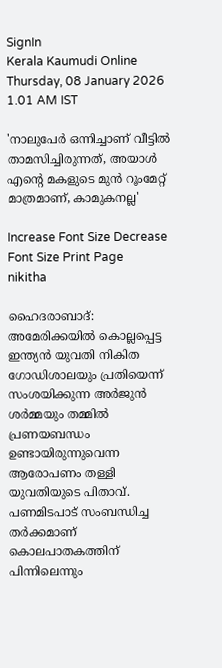SignIn
Kerala Kaumudi Online
Thursday, 08 January 2026 1.01 AM IST

'നാലുപേർ ഒന്നിച്ചാണ് വീട്ടിൽ താമസിച്ചിരുന്നത്, അയാൾ എന്റെ മകളുടെ മുൻ റൂംമേറ്റ് മാത്രമാണ്, കാമുകനല്ല'

Increase Font Size Decrease Font Size Print Page
nikitha

ഹൈദരാബാദ്: അമേരിക്കയിൽ കൊല്ലപ്പെട്ട ഇന്ത്യൻ യുവതി നികിത ഗോഡിശാലയും പ്രതിയെന്ന് സംശയിക്കുന്ന അർജുൻ ശർമ്മയും തമ്മിൽ പ്രണയബന്ധം ഉണ്ടായിരുന്നുവെന്ന ആരോപണം തള്ളി യുവതിയുടെ പിതാവ്. പണമിടപാട് സംബന്ധിച്ച തർക്കമാണ് കൊലപാതകത്തിന് പിന്നിലെന്നും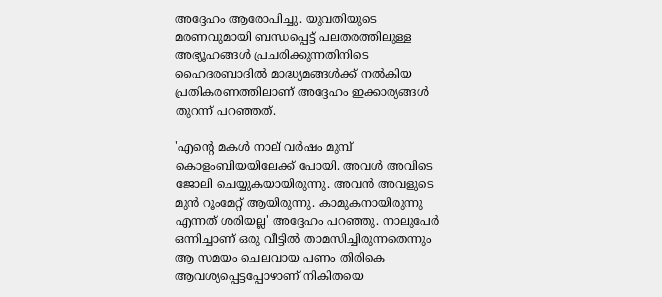അദ്ദേഹം ആരോപിച്ചു. യുവതിയുടെ മരണവുമായി ബന്ധപ്പെട്ട് പലതരത്തിലുള്ള അഭ്യൂഹങ്ങൾ പ്രചരിക്കുന്നതിനിടെ ഹൈദരബാദിൽ മാദ്ധ്യമങ്ങൾക്ക് നൽകിയ പ്രതികരണത്തിലാണ് അദ്ദേഹം ഇക്കാര്യങ്ങൾ തുറന്ന് പറഞ്ഞത്.

'എന്റെ മകൾ നാല് വർഷം മുമ്പ് കൊളംബിയയിലേക്ക് പോയി. അവൾ അവിടെ ജോലി ചെയ്യുകയായിരുന്നു. അവൻ അവളുടെ മുൻ റൂംമേറ്റ് ആയിരുന്നു. കാമുകനായിരുന്നു എന്നത് ശരിയല്ല' അദ്ദേഹം പറഞ്ഞു. നാലുപേർ ഒന്നിച്ചാണ് ഒരു വീട്ടിൽ താമസിച്ചിരുന്നതെന്നും ആ സമയം ചെലവായ പണം തിരികെ ആവശ്യപ്പെട്ടപ്പോഴാണ് നികിതയെ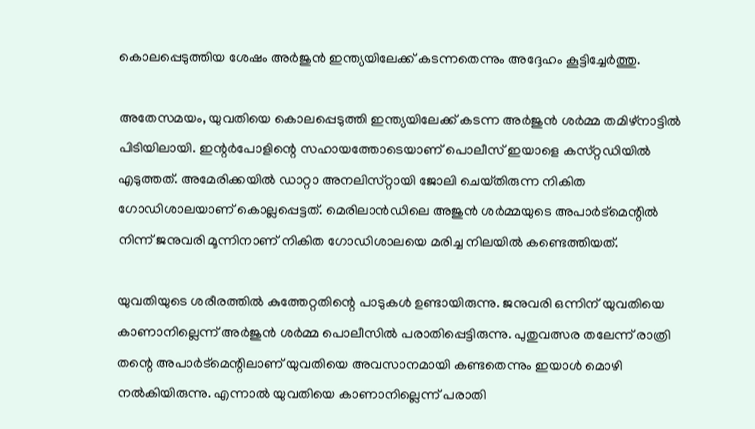കൊലപ്പെടുത്തിയ ശേഷം അർജുൻ ഇന്ത്യയിലേക്ക് കടന്നതെന്നും അദ്ദേഹം കൂട്ടിച്ചേർത്തു.

അതേസമയം, യുവതിയെ കൊലപ്പെടുത്തി ഇന്ത്യയിലേക്ക് കടന്ന അർജുൻ ശർമ്മ തമിഴ്‌നാട്ടിൽ പിടിയിലായി. ഇന്റർപോളിന്റെ സഹായത്തോടെയാണ് പൊലീസ് ഇയാളെ കസ്‌റ്റഡിയിൽ എടുത്തത്. അമേരിക്കയിൽ ഡാറ്റാ അനലിസ്‌റ്റായി ജോലി ചെയ്‌തിരുന്ന നികിത ഗോഡിശാലയാണ് കൊല്ലപ്പെട്ടത്. മെരിലാൻഡിലെ അജുൻ ശർമ്മയുടെ അപാർട്‌മെന്റിൽ നിന്ന് ജനുവരി മൂന്നിനാണ് നികിത ഗോഡിശാലയെ മരിച്ച നിലയിൽ കണ്ടെത്തിയത്.

യുവതിയുടെ ശരീരത്തിൽ കുത്തേറ്റതിന്റെ പാടുകൾ ഉണ്ടായിരുന്നു. ജനുവരി ഒന്നിന് യുവതിയെ കാണാനില്ലെന്ന് അർജുൻ ശർമ്മ പൊലീസിൽ പരാതിപ്പെട്ടിരുന്നു. പുതുവത്സര തലേന്ന് രാത്രി തന്റെ അപാർട്മെന്റിലാണ് യുവതിയെ അവസാനമായി കണ്ടതെന്നും ഇയാൾ മൊഴി നൽകിയിരുന്നു. എന്നാൽ യുവതിയെ കാണാനില്ലെന്ന് പരാതി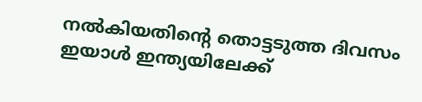നൽകിയതിന്റെ തൊട്ടടുത്ത ദിവസം ഇയാൾ ഇന്ത്യയിലേക്ക്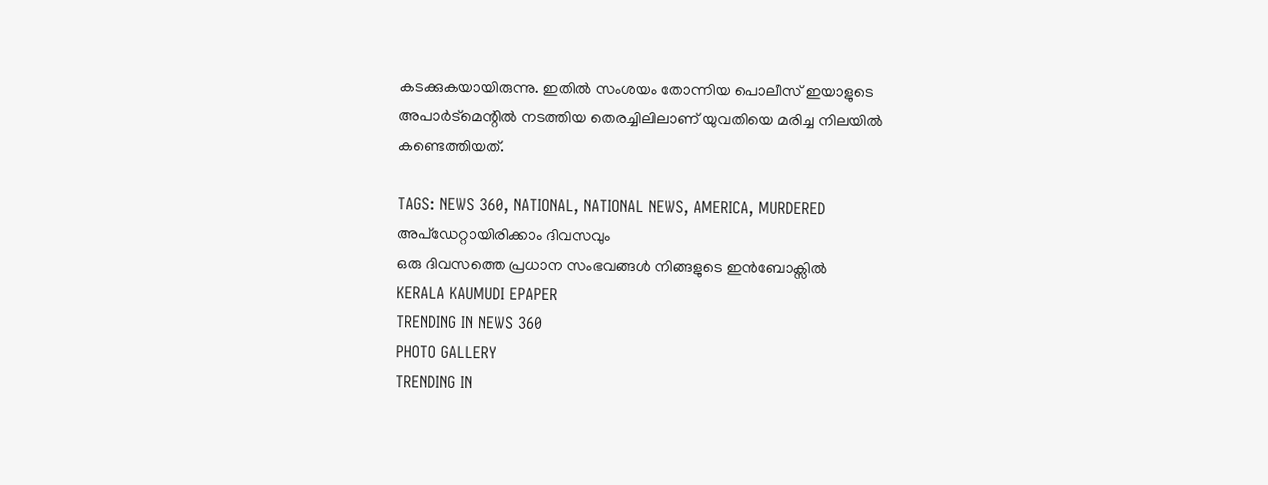കടക്കുകയായിരുന്നു. ഇതിൽ സംശയം തോന്നിയ പൊലീസ് ഇയാളുടെ അപാർട്‌മെന്റിൽ നടത്തിയ തെരച്ചിലിലാണ് യുവതിയെ മരിച്ച നിലയിൽ കണ്ടെത്തിയത്.

TAGS: NEWS 360, NATIONAL, NATIONAL NEWS, AMERICA, MURDERED
അപ്ഡേറ്റായിരിക്കാം ദിവസവും
ഒരു ദിവസത്തെ പ്രധാന സംഭവങ്ങൾ നിങ്ങളുടെ ഇൻബോക്സിൽ
KERALA KAUMUDI EPAPER
TRENDING IN NEWS 360
PHOTO GALLERY
TRENDING IN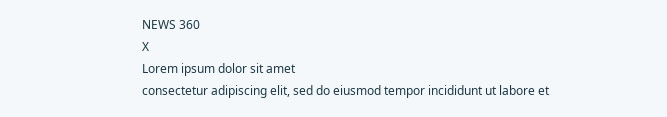NEWS 360
X
Lorem ipsum dolor sit amet
consectetur adipiscing elit, sed do eiusmod tempor incididunt ut labore et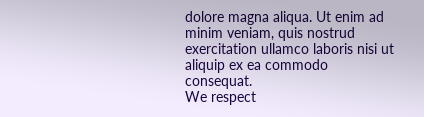dolore magna aliqua. Ut enim ad minim veniam, quis nostrud exercitation ullamco laboris nisi ut aliquip ex ea commodo consequat.
We respect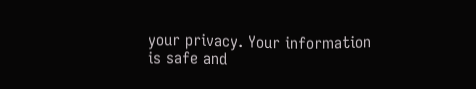your privacy. Your information is safe and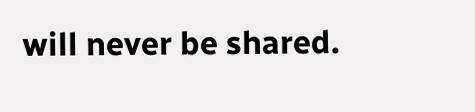will never be shared.